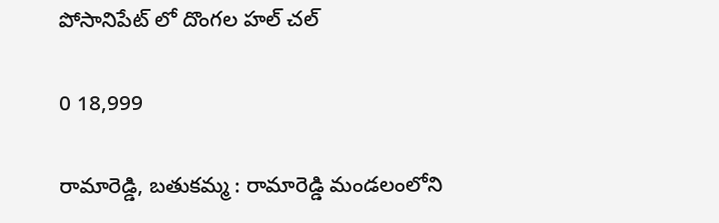పోసానిపేట్ లో దొంగల హల్ చల్

0 18,999

రామారెడ్డి, బతుకమ్మ : రామారెడ్డి మండలంలోని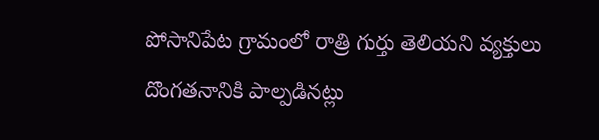పోసానిపేట గ్రామంలో రాత్రి గుర్తు తెలియని వ్యక్తులు దొంగతనానికి పాల్పడినట్లు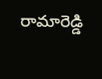రామారెడ్డి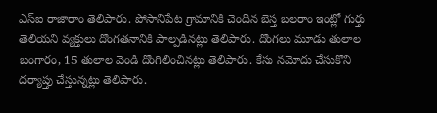ఎస్ఐ రాజారాం తెలిపారు. పోసానిపేట గ్రామానికి చెందిన బెస్త బలరాం ఇంట్లో గుర్తు తెలియని వ్యక్తులు దొంగతనానికి పాల్పడినట్లు తెలిపారు. దొంగలు మూడు తులాల బంగారం, 15 తులాల వెండి దొంగిలించినట్లు తెలిపారు. కేసు నమోదు చేసుకొని దర్యాప్తు చేస్తున్నట్లు తెలిపారు.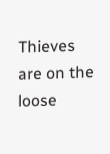Thieves are on the loose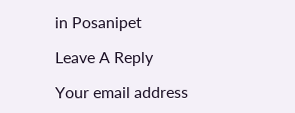in Posanipet

Leave A Reply

Your email address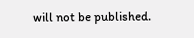will not be published.